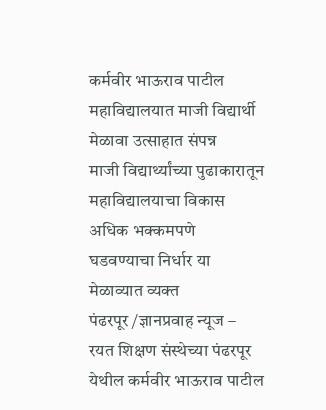कर्मवीर भाऊराव पाटील महाविद्यालयात माजी विद्यार्थी मेळावा उत्साहात संपन्न
माजी विद्यार्थ्यांच्या पुढाकारातून महाविद्यालयाचा विकास अधिक भक्कमपणे घडवण्याचा निर्धार या मेळाव्यात व्यक्त
पंढरपूर /ज्ञानप्रवाह न्यूज – रयत शिक्षण संस्थेच्या पंढरपूर येथील कर्मवीर भाऊराव पाटील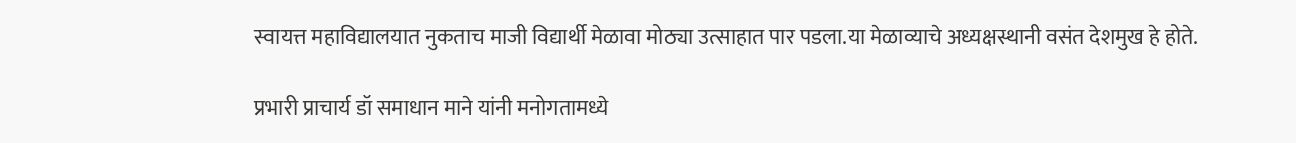स्वायत्त महाविद्यालयात नुकताच माजी विद्यार्थी मेळावा मोठ्या उत्साहात पार पडला.या मेळाव्याचे अध्यक्षस्थानी वसंत देशमुख हे होते.

प्रभारी प्राचार्य डॉ समाधान माने यांनी मनोगतामध्ये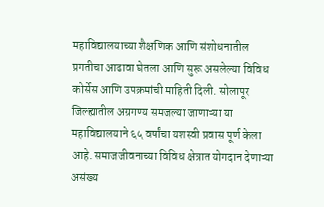महाविद्यालयाच्या शैक्षणिक आणि संशोधनातील प्रगतीचा आढावा घेतला आणि सुरू असलेल्या विविध कोर्सेस आणि उपक्रमांची माहिती दिली. सोलापूर जिल्ह्यातील अग्रगण्य समजल्या जाणाऱ्या या महाविद्यालयाने ६५ वर्षांचा यशस्वी प्रवास पूर्ण केला आहे. समाजजीवनाच्या विविध क्षेत्रात योगदान देणाऱ्या असंख्य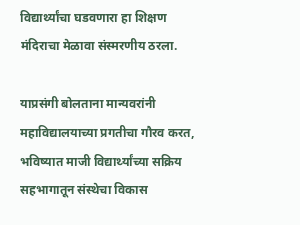विद्यार्थ्यांचा घडवणारा हा शिक्षण मंदिराचा मेळावा संस्मरणीय ठरला.

याप्रसंगी बोलताना मान्यवरांनी महाविद्यालयाच्या प्रगतीचा गौरव करत, भविष्यात माजी विद्यार्थ्यांच्या सक्रिय सहभागातून संस्थेचा विकास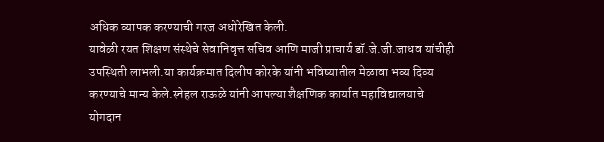अधिक व्यापक करण्याची गरज अधोरेखित केली.
यावेळी रयत शिक्षण संस्थेचे सेवानिवृत्त सचिव आणि माजी प्राचार्य डॉ.जे.जी.जाधव यांचीही उपस्थिती लाभली.या कार्यक्रमात दिलीप कोरके यांनी भविष्यातील मेळावा भव्य दिव्य करण्याचे मान्य केले.स्नेहल राऊळे यांनी आपल्या शैक्षणिक कार्यात महाविद्यालयाचे योगदान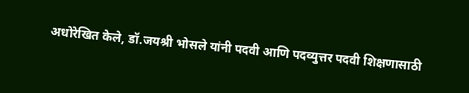अधोरेखित केले, डॉ.जयश्री भोसले यांनी पदवी आणि पदव्युत्तर पदवी शिक्षणासाठी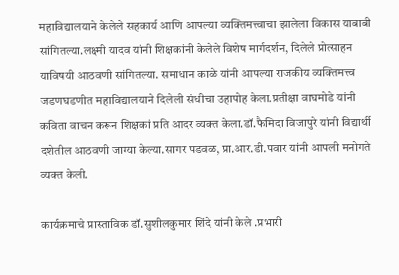महाविद्यालयाने केलेले सहकार्य आणि आपल्या व्यक्तिमत्त्वाचा झालेला विकास याबाबी सांगितल्या.लक्ष्मी यादव यांनी शिक्षकांनी केलेले विशेष मार्गदर्शन, दिलेले प्रोत्साहन याविषयी आठवणी सांगितल्या. समाधान काळे यांनी आपल्या राजकीय व्यक्तिमत्त्व जडणघडणीत महाविद्यालयाने दिलेली संधीचा उहापोह केला.प्रतीक्षा वाघमोडे यांनी कविता वाचन करून शिक्षकां प्रति आदर व्यक्त केला.डॉ.फैमिदा विजापुरे यांनी विद्यार्थी दशेतील आठवणी जाग्या केल्या.सागर पडवळ, प्रा.आर.डी.पवार यांनी आपली मनोगते व्यक्त केली.

कार्यक्रमाचे प्रास्ताविक डॉ.सुशीलकुमार शिंदे यांनी केले .प्रभारी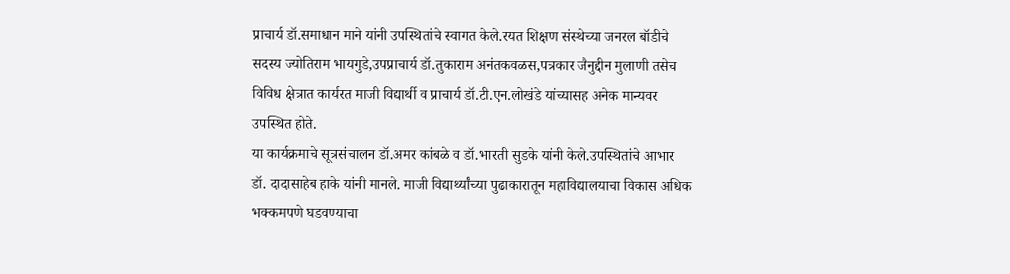प्राचार्य डॉ.समाधान माने यांनी उपस्थितांचे स्वागत केले.रयत शिक्षण संस्थेच्या जनरल बॉडीचे सदस्य ज्योतिराम भायगुडे,उपप्राचार्य डॉ.तुकाराम अनंतकवळस,पत्रकार जैनुद्दीन मुलाणी तसेच विविध क्षेत्रात कार्यरत माजी विद्यार्थी व प्राचार्य डॉ.टी.एन.लोखंडे यांच्यासह अनेक मान्यवर उपस्थित होते.
या कार्यक्रमाचे सूत्रसंचालन डॉ.अमर कांबळे व डॉ.भारती सुडके यांनी केले.उपस्थितांचे आभार डॉ. दादासाहेब हाके यांनी मानले. माजी विद्यार्थ्यांच्या पुढाकारातून महाविद्यालयाचा विकास अधिक भक्कमपणे घडवण्याचा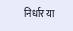निर्धार या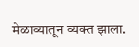मेळाव्यातून व्यक्त झाला.